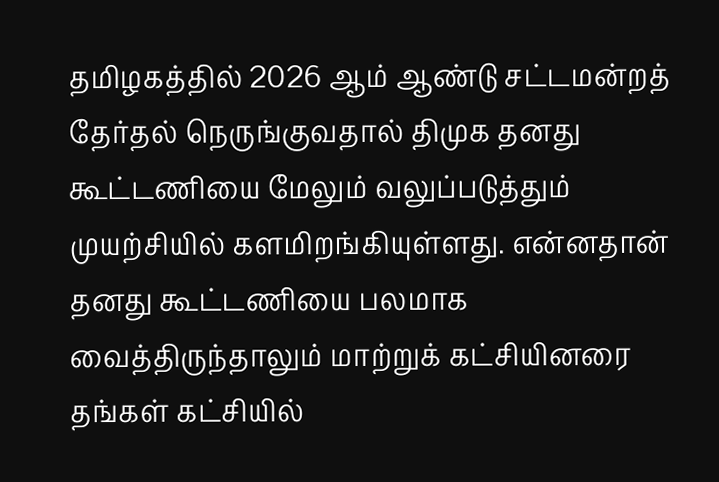தமிழகத்தில் 2026 ஆம் ஆண்டு சட்டமன்றத் தேர்தல் நெருங்குவதால் திமுக தனது கூட்டணியை மேலும் வலுப்படுத்தும் முயற்சியில் களமிறங்கியுள்ளது. என்னதான் தனது கூட்டணியை பலமாக வைத்திருந்தாலும் மாற்றுக் கட்சியினரை தங்கள் கட்சியில்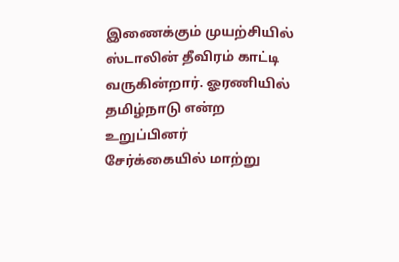இணைக்கும் முயற்சியில் ஸ்டாலின் தீவிரம் காட்டி வருகின்றார். ஓரணியில் தமிழ்நாடு என்ற உறுப்பினர் சேர்க்கையில் மாற்று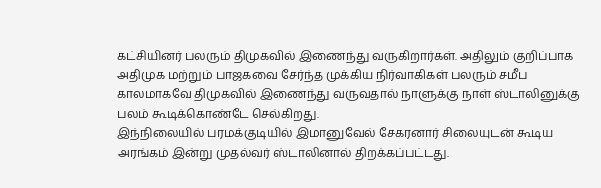கட்சியினர் பலரும் திமுகவில் இணைந்து வருகிறார்கள். அதிலும் குறிப்பாக அதிமுக மற்றும் பாஜகவை சேர்ந்த முக்கிய நிர்வாகிகள் பலரும் சமீப காலமாகவே திமுகவில் இணைந்து வருவதால் நாளுக்கு நாள் ஸ்டாலினுக்கு பலம் கூடிக்கொண்டே செல்கிறது.
இந்நிலையில் பரமக்குடியில் இமானுவேல் சேகரனார் சிலையுடன் கூடிய அரங்கம் இன்று முதல்வர் ஸ்டாலினால் திறக்கப்பட்டது.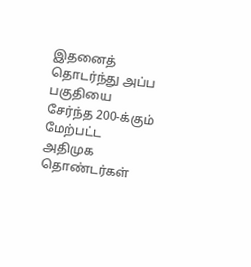இதனைத் தொடர்ந்து அப்ப பகுதியை சேர்ந்த 200-க்கும் மேற்பட்ட அதிமுக தொண்டர்கள்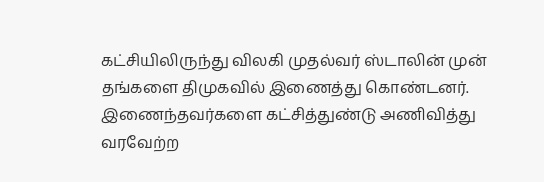கட்சியிலிருந்து விலகி முதல்வர் ஸ்டாலின் முன் தங்களை திமுகவில் இணைத்து கொண்டனர். இணைந்தவர்களை கட்சித்துண்டு அணிவித்து வரவேற்ற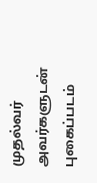முதல்வர் அவர்களுடன் புகைப்படம்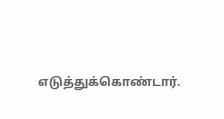எடுத்துக்கொண்டார்.